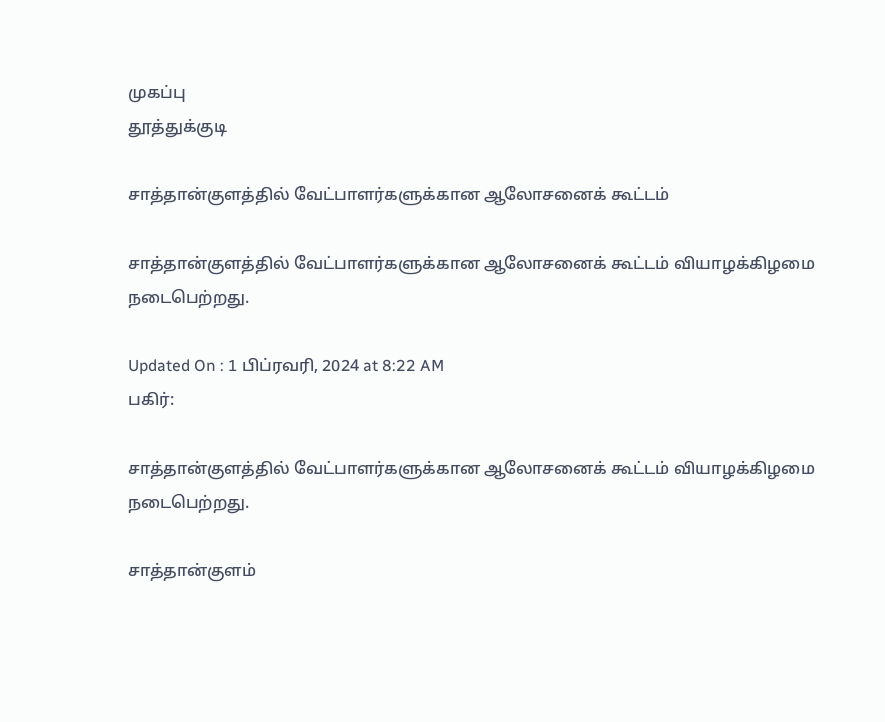முகப்பு
தூத்துக்குடி

சாத்தான்குளத்தில் வேட்பாளர்களுக்கான ஆலோசனைக் கூட்டம்

சாத்தான்குளத்தில் வேட்பாளர்களுக்கான ஆலோசனைக் கூட்டம் வியாழக்கிழமை நடைபெற்றது.

Updated On : 1 பிப்ரவரி, 2024 at 8:22 AM
பகிர்:

சாத்தான்குளத்தில் வேட்பாளர்களுக்கான ஆலோசனைக் கூட்டம் வியாழக்கிழமை நடைபெற்றது.

சாத்தான்குளம்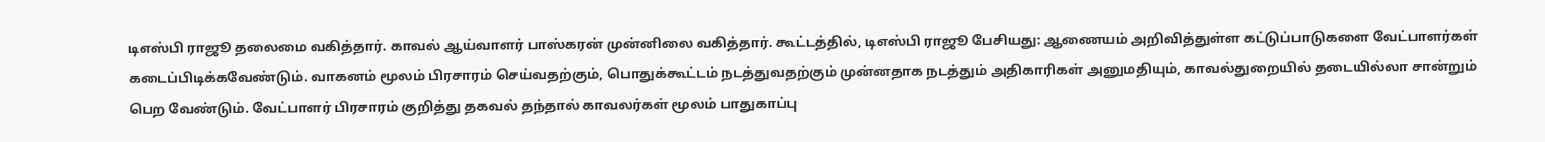டிஎஸ்பி ராஜூ தலைமை வகித்தார். காவல் ஆய்வாளர் பாஸ்கரன் முன்னிலை வகித்தார். கூட்டத்தில், டிஎஸ்பி ராஜூ பேசியது: ஆணையம் அறிவித்துள்ள கட்டுப்பாடுகளை வேட்பாளர்கள் கடைப்பிடிக்கவேண்டும். வாகனம் மூலம் பிரசாரம் செய்வதற்கும், பொதுக்கூட்டம் நடத்துவதற்கும் முன்னதாக நடத்தும் அதிகாரிகள் அனுமதியும், காவல்துறையில் தடையில்லா சான்றும் பெற வேண்டும். வேட்பாளர் பிரசாரம் குறித்து தகவல் தந்தால் காவலர்கள் மூலம் பாதுகாப்பு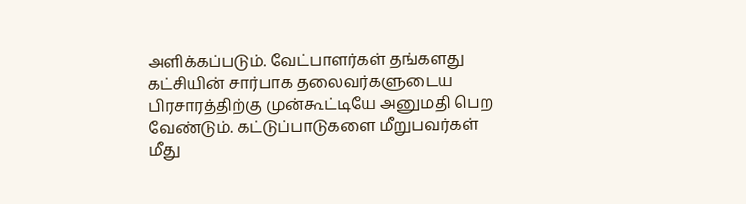அளிக்கப்படும். வேட்பாளர்கள் தங்களது கட்சியின் சார்பாக தலைவர்களுடைய பிரசாரத்திற்கு முன்கூட்டியே அனுமதி பெற வேண்டும். கட்டுப்பாடுகளை மீறுபவர்கள் மீது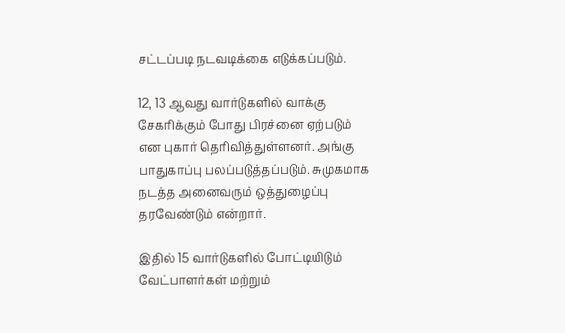சட்டப்படி நடவடிக்கை எடுக்கப்படும்.

12, 13 ஆவது வார்டுகளில் வாக்கு சேகரிக்கும் போது பிரச்னை ஏற்படும் என புகார் தெரிவித்துள்ளனர். அங்கு பாதுகாப்பு பலப்படுத்தப்படும். சுமுகமாக நடத்த அனைவரும் ஒத்துழைப்பு தரவேண்டும் என்றார்.

இதில் 15 வார்டுகளில் போட்டியிடும் வேட்பாளர்கள் மற்றும்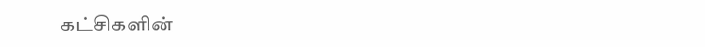கட்சிகளின்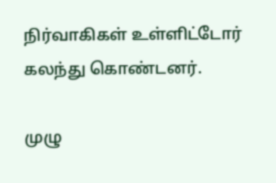நிர்வாகிகள் உள்ளிட்டோர் கலந்து கொண்டனர்.

முழு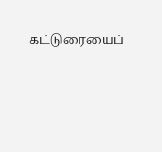கட்டுரையைப்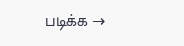படிக்க →